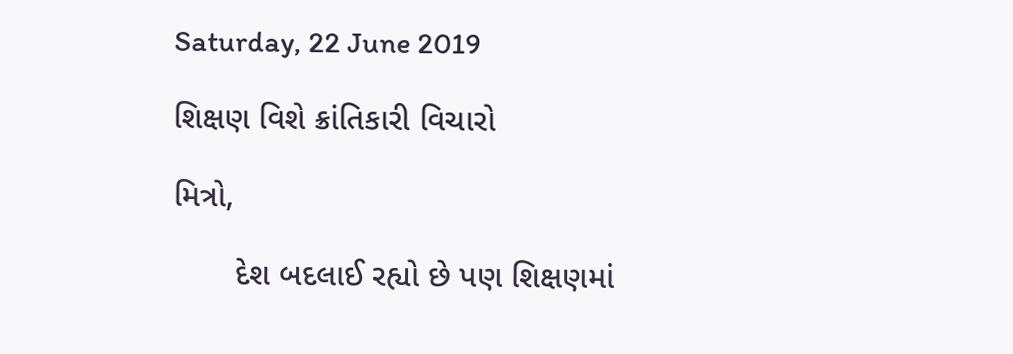Saturday, 22 June 2019

શિક્ષણ વિશે ક્રાંતિકારી વિચારો

મિત્રો,

       દેશ બદલાઈ રહ્યો છે પણ શિક્ષણમાં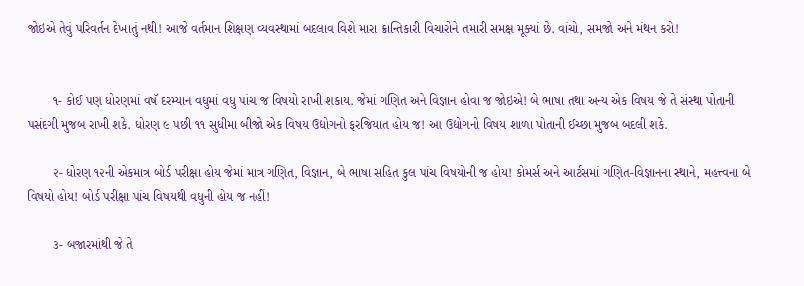જોઇએ તેવું પરિવર્તન દેખાતું નથી! આજે વર્તમાન શિક્ષણ વ્યવસ્થામાં બદલાવ વિશે મારા ક્રાન્તિકારી વિચારોને તમારી સમક્ષ મૂક્યાં છે. વાંચો, સમજો અને મંથન કરો!


       ૧- કોઈ પણ ધોરણમાં વષૅ દરમ્યાન વધુમાં વધુ પાંચ જ વિષયો રાખી શકાય. જેમાં ગણિત અને વિજ્ઞાન હોવા જ જોઇએ! બે ભાષા તથા અન્ય એક વિષય જે તે સંસ્થા પોતાની પસંદગી મુજબ રાખી શકે. ધોરણ ૯ પછી ૧૧ સુધીમા બીજો એક વિષય ઉદ્યોગનો ફરજિયાત હોય જ! આ ઉદ્યોગનો વિષય શાળા પોતાની ઈચ્છા મુજબ બદલી શકે.

       ૨- ધોરણ ૧૨ની એકમાત્ર બોર્ડ પરીક્ષા હોય જેમાં માત્ર ગણિત, વિજ્ઞાન, બે ભાષા સહિત કુલ પાંચ વિષયોની જ હોય! કોમર્સ અને આર્ટસમાં ગણિત-વિજ્ઞાનના સ્થાને, મહત્ત્વના બે વિષયો હોય! બોર્ડ પરીક્ષા પાંચ વિષયથી વધુની હોય જ નહીં!

       ૩- બજારમાંથી જે તે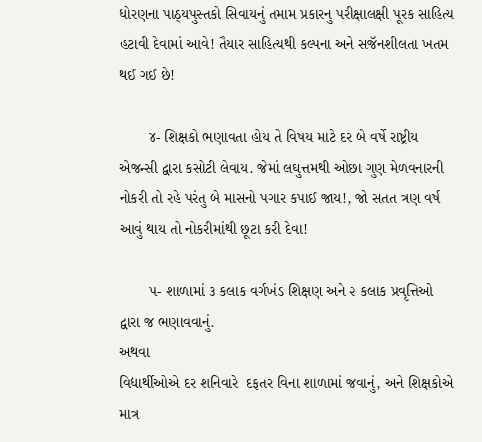ધોરણના પાઠ્યપુસ્તકો સિવાયનું તમામ પ્રકારનુ પરીક્ષાલક્ષી પૂરક સાહિત્ય હટાવી દેવામાં આવે! તૈયાર સાહિત્યથી કલ્પના અને સજૅનશીલતા ખતમ થઈ ગઈ છે!

       ૪- શિક્ષકો ભણાવતા હોય તે વિષય માટે દર બે વર્ષે રાષ્ટ્રીય એજન્સી દ્વારા કસોટી લેવાય. જેમાં લઘુત્તમથી ઓછા ગુણ મેળવનારની નોકરી તો રહે પરંતુ બે માસનો પગાર કપાઈ જાય!, જો સતત ત્રણ વર્ષ આવું થાય તો નોકરીમાંથી છૂટા કરી દેવા!

       ૫- શાળામાં ૩ કલાક વર્ગખંડ શિક્ષણ અને ૨ કલાક પ્રવૃત્તિઓ દ્વારા જ ભણાવવાનું.
અથવા
વિદ્યાર્થીઓએ દર શનિવારે  દફતર વિના શાળામાં જવાનું, અને શિક્ષકોએ માત્ર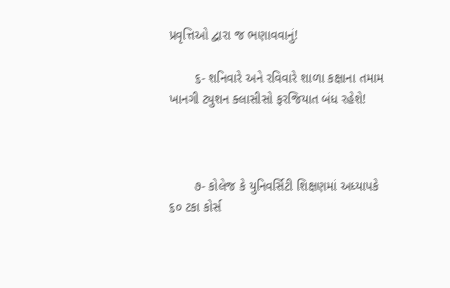પ્રવૃત્તિઓ દ્વારા જ ભણાવવાનું!

       ૬- શનિવારે અને રવિવારે શાળા કક્ષાના તમામ ખાનગી ટ્યુશન ક્લાસીસો ફરજિયાત બંધ રહેશે!



       ૭- કોલેજ કે યુનિવર્સિટી શિક્ષણમાં અધ્યાપકે ૬૦ ટકા કોર્સ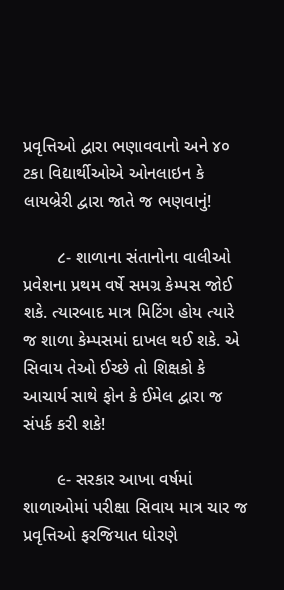પ્રવૃત્તિઓ દ્વારા ભણાવવાનો અને ૪૦ ટકા વિદ્યાર્થીઓએ ઓનલાઇન કે લાયબ્રેરી દ્વારા જાતે જ ભણવાનું!

       ૮- શાળાના સંતાનોના વાલીઓ પ્રવેશના પ્રથમ વર્ષે સમગ્ર કેમ્પસ જોઈ શકે. ત્યારબાદ માત્ર મિટિંગ હોય ત્યારે જ શાળા કેમ્પસમાં દાખલ થઈ શકે. એ સિવાય તેઓ ઈચ્છે તો શિક્ષકો કે આચાર્ય સાથે ફોન કે ઈમેલ દ્વારા જ સંપર્ક કરી શકે!

       ૯- સરકાર આખા વર્ષમાં શાળાઓમાં પરીક્ષા સિવાય માત્ર ચાર જ પ્રવૃત્તિઓ ફરજિયાત ધોરણે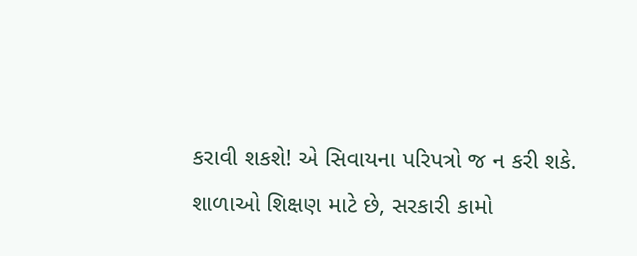કરાવી શકશે! એ સિવાયના પરિપત્રો જ ન કરી શકે. શાળાઓ શિક્ષણ માટે છે, સરકારી કામો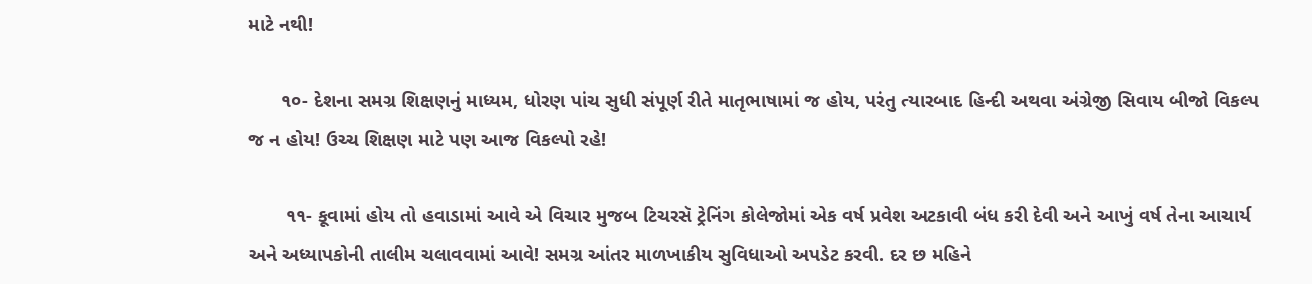માટે નથી!

      ૧૦- દેશના સમગ્ર શિક્ષણનું માધ્યમ, ધોરણ પાંચ સુધી સંપૂર્ણ રીતે માતૃભાષામાં જ હોય, પરંતુ ત્યારબાદ હિન્દી અથવા અંગ્રેજી સિવાય બીજો વિકલ્પ જ ન હોય! ઉચ્ચ શિક્ષણ માટે પણ આજ વિકલ્પો રહે!

       ૧૧- કૂવામાં હોય તો હવાડામાં આવે એ વિચાર મુજબ ટિચરસૅ ટ્રેનિંગ કોલેજોમાં એક વર્ષ પ્રવેશ અટકાવી બંધ કરી દેવી અને આખું વર્ષ તેના આચાર્ય અને અધ્યાપકોની તાલીમ ચલાવવામાં આવે! સમગ્ર આંતર માળખાકીય સુવિધાઓ અપડેટ કરવી. દર છ મહિને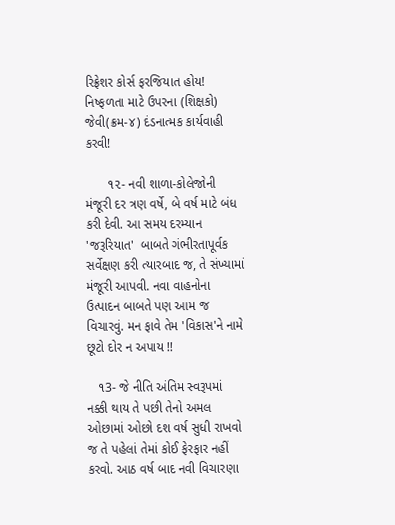રિફ્રેશર કોર્સ ફરજિયાત હોય! નિષ્ફળતા માટે ઉપરના (શિક્ષકો) જેવી(ક્રમ-૪) દંડનાત્મક કાર્યવાહી કરવી!

      ૧૨- નવી શાળા-કોલેજોની મંજૂરી દર ત્રણ વર્ષે, બે વર્ષ માટે બંધ કરી દેવી. આ સમય દરમ્યાન 'જરૂરિયાત'  બાબતે ગંભીરતાપૂર્વક સર્વેક્ષણ કરી ત્યારબાદ જ, તે સંખ્યામાં મંજૂરી આપવી. નવા વાહનોના ઉત્પાદન બાબતે પણ આમ જ વિચારવું. મન ફાવે તેમ 'વિકાસ'ને નામે છૂટો દોર ન અપાય !!

   ૧3- જે નીતિ અંતિમ સ્વરૂપમાં નક્કી થાય તે પછી તેનો અમલ ઓછામાં ઓછો દશ વર્ષ સુધી રાખવો જ તે પહેલાં તેમાં કોઈ ફેરફાર નહીં કરવો. આઠ વર્ષ બાદ નવી વિચારણા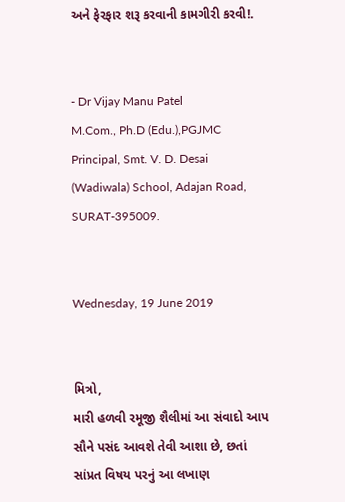અને ફેરફાર શરૂ કરવાની કામગીરી કરવી!.


- Dr Vijay Manu Patel
M.Com., Ph.D (Edu.),PGJMC
Principal, Smt. V. D. Desai (Wadiwala) School, Adajan Road,
SURAT-395009.


Wednesday, 19 June 2019


મિત્રો,
મારી હળવી રમૂજી શૈલીમાં આ સંવાદો આપ સૌને પસંદ આવશે તેવી આશા છે, છતાં સાંપ્રત વિષય પરનું આ લખાણ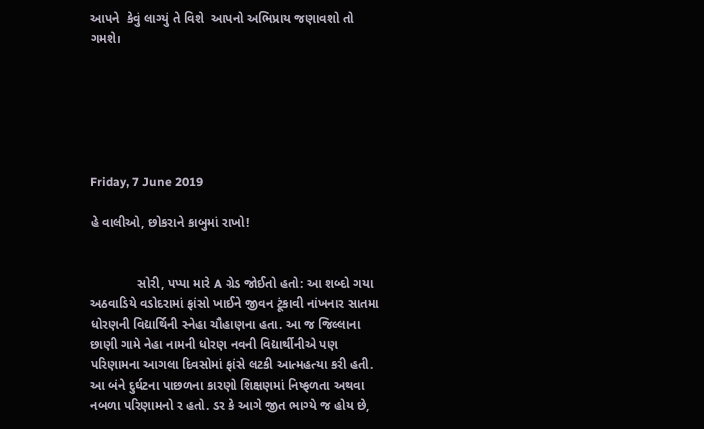આપને  કેવું લાગ્યું તે વિશે  આપનો અભિપ્રાય જણાવશો તો ગમશે।






Friday, 7 June 2019

હે વાલીઓ, છોકરાને કાબુમાં રાખો!


             સોરી, પપ્પા મારે A ગ્રેડ જોઈતો હતો: આ શબ્દો ગયા અઠવાડિયે વડોદરામાં ફાંસો ખાઈને જીવન ટૂંકાવી નાંખનાર સાતમા ધોરણની વિદ્યાર્થિની સ્નેહા ચૌહાણના હતા. આ જ જિલ્લાના છાણી ગામે નેહા નામની ધોરણ નવની વિદ્યાર્થીનીએ પણ પરિણામના આગલા દિવસોમાં ફાંસે લટકી આત્મહત્યા કરી હતી. આ બંને દુર્ઘટના પાછળના કારણો શિક્ષણમાં નિષ્ફળતા અથવા નબળા પરિણામનો ર હતો. ડર કે આગે જીત ભાગ્યે જ હોય છે,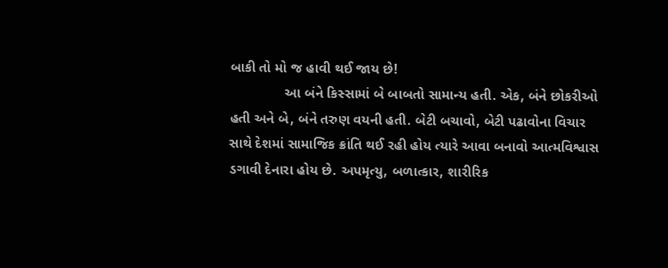બાકી તો મો જ હાવી થઈ જાય છે!
              આ બંને કિસ્સામાં બે બાબતો સામાન્ય હતી. એક, બંને છોકરીઓ હતી અને બે, બંને તરુણ વયની હતી. બેટી બચાવો, બેટી પઢાવોના વિચાર સાથે દેશમાં સામાજિક ક્રાંતિ થઈ રહી હોય ત્યારે આવા બનાવો આત્મવિશ્વાસ ડગાવી દેનારા હોય છે. અપમૃત્યુ, બળાત્કાર, શારીરિક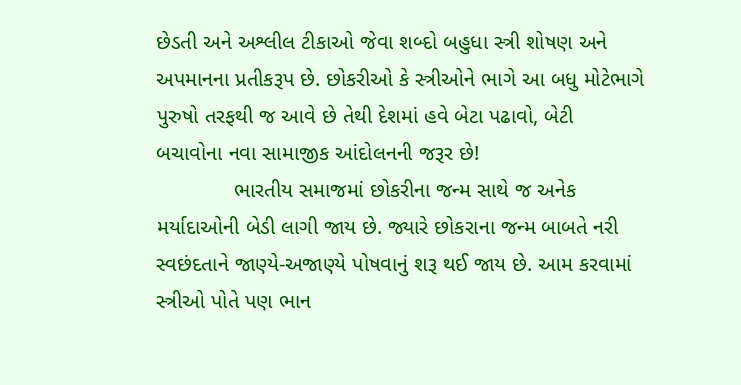છેડતી અને અશ્લીલ ટીકાઓ જેવા શબ્દો બહુધા સ્ત્રી શોષણ અને અપમાનના પ્રતીકરૂપ છે. છોકરીઓ કે સ્ત્રીઓને ભાગે આ બધુ મોટેભાગે પુરુષો તરફથી જ આવે છે તેથી દેશમાં હવે બેટા પઢાવો, બેટી બચાવોના નવા સામાજીક આંદોલનની જરૂર છે!
             ભારતીય સમાજમાં છોકરીના જન્મ સાથે જ અનેક મર્યાદાઓની બેડી લાગી જાય છે. જ્યારે છોકરાના જન્મ બાબતે નરી સ્વછંદતાને જાણ્યે-અજાણ્યે પોષવાનું શરૂ થઈ જાય છે. આમ કરવામાં સ્ત્રીઓ પોતે પણ ભાન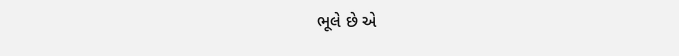ભૂલે છે એ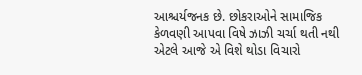આશ્ચર્યજનક છે. છોકરાઓને સામાજિક કેળવણી આપવા વિષે ઝાઝી ચર્ચા થતી નથી એટલે આજે એ વિશે થોડા વિચારો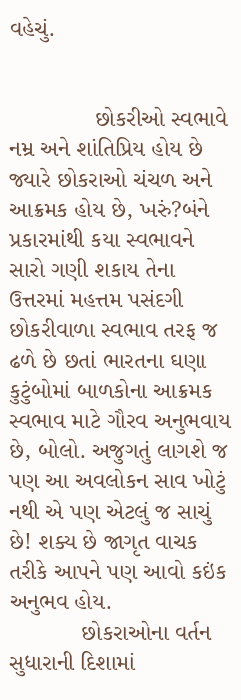વહેચું.


             છોકરીઓ સ્વભાવે નમ્ર અને શાંતિપ્રિય હોય છે જ્યારે છોકરાઓ ચંચળ અને આક્રમક હોય છે, ખરું?બંને પ્રકારમાંથી કયા સ્વભાવને સારો ગણી શકાય તેના ઉત્તરમાં મહત્તમ પસંદગી છોકરીવાળા સ્વભાવ તરફ જ ઢળે છે છતાં ભારતના ઘણા કુટુંબોમાં બાળકોના આક્રમક સ્વભાવ માટે ગૌરવ અનુભવાય છે, બોલો. અજુગતું લાગશે જ  પણ આ અવલોકન સાવ ખોટું નથી એ પણ એટલું જ સાચું છે! શક્ય છે જાગૃત વાચક તરીકે આપને પણ આવો કઇંક અનુભવ હોય.
           છોકરાઓના વર્તન સુધારાની દિશામાં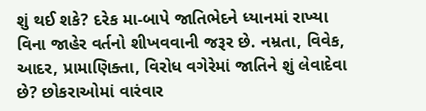શું થઈ શકે? દરેક મા-બાપે જાતિભેદને ધ્યાનમાં રાખ્યા વિના જાહેર વર્તનો શીખવવાની જરૂર છે. નમ્રતા, વિવેક, આદર, પ્રામાણિક્તા, વિરોધ વગેરેમાં જાતિને શું લેવાદેવા છે? છોકરાઓમાં વારંવાર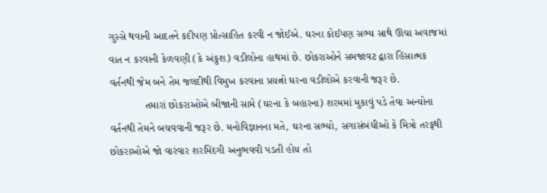ગુસ્સે થવાની આદતને કદીપણ પ્રોત્સાહિત કરવી ન જોઈએ. ઘરના કોઈપણ સભ્ય સાથે ઊંચા અવાજમાં વાત ન કરવાની કેળવણી (કે અંકુશ) વડીલોના હાથમાં છે. છોકરાઓને સમજાવટ દ્વારા હિંસાત્મક વર્તનથી જેમ બને તેમ જલદીથી વિમુખ કરવાના પ્રયત્નો ઘરના વડીલોએ કરવાની જરૂર છે.
            તમારાં છોકરાઓએ બીજાની સામે (ઘરના કે બહારના) શરમમાં મુકાવું પડે તેવા અન્યોના વર્તનથી તેમને બચવવાની જરૂર છે. મનોવિજ્ઞાનના મતે, ઘરના સભ્યો, સગાસંબંધીઓ કે મિત્રો તરફથી છોકરાઓએ જો વારંવાર શરમિંદગી અનુભવવી પડતી હોય તો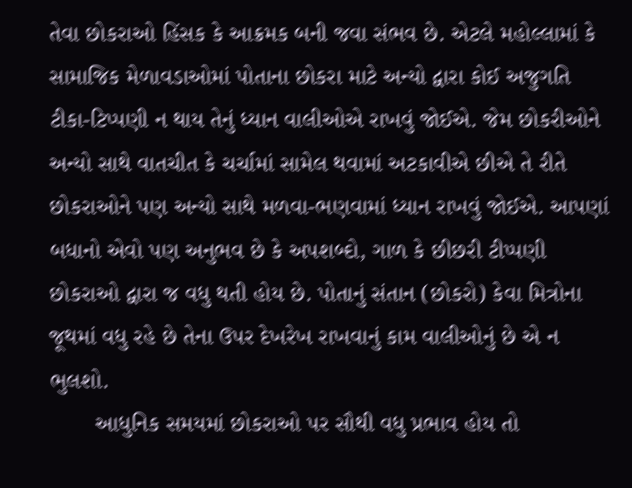તેવા છોકરાઓ હિંસક કે આક્રમક બની જવા સંભવ છે. એટલે મહોલ્લામાં કે સામાજિક મેળાવડાઓમાં પોતાના છોકરા માટે અન્યો દ્વારા કોઈ અજુગતિ ટીકા-ટિપ્પણી ન થાય તેનું ધ્યાન વાલીઓએ રાખવું જોઈએ. જેમ છોકરીઓને અન્યો સાથે વાતચીત કે ચર્ચામાં સામેલ થવામાં અટકાવીએ છીએ તે રીતે છોકરાઓને પણ અન્યો સાથે મળવા-ભણવામાં ધ્યાન રાખવું જોઈએ. આપણાં બધાનો એવો પણ અનુભવ છે કે અપશબ્દો, ગાળ કે છીછરી ટીપ્પણી છોકરાઓ દ્વારા જ વધુ થતી હોય છે. પોતાનું સંતાન (છોકરો) કેવા મિત્રોના જૂથમાં વધુ રહે છે તેના ઉપર દેખરેખ રાખવાનું કામ વાલીઓનું છે એ ન ભુલશો.
       આધુનિક સમયમાં છોકરાઓ પર સૌથી વધુ પ્રભાવ હોય તો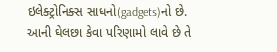ઇલેક્ટ્રોનિક્સ સાધનો(gadgets)નો છે. આની ઘેલછા કેવા પરિણામો લાવે છે તે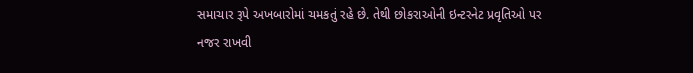સમાચાર રૂપે અખબારોમાં ચમકતું રહે છે. તેથી છોકરાઓની ઇન્ટરનેટ પ્રવૃતિઓ પર નજર રાખવી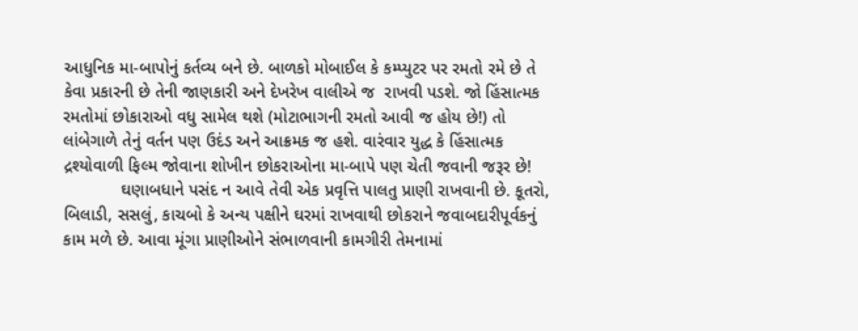આધુનિક મા-બાપોનું કર્તવ્ય બને છે. બાળકો મોબાઈલ કે કમ્પ્યુટર પર રમતો રમે છે તે કેવા પ્રકારની છે તેની જાણકારી અને દેખરેખ વાલીએ જ  રાખવી પડશે. જો હિંસાત્મક રમતોમાં છોકારાઓ વધુ સામેલ થશે (મોટાભાગની રમતો આવી જ હોય છે!) તો લાંબેગાળે તેનું વર્તન પણ ઉદંડ અને આક્રમક જ હશે. વારંવાર યુદ્ધ કે હિંસાત્મક દ્રશ્યોવાળી ફિલ્મ જોવાના શોખીન છોકરાઓના મા-બાપે પણ ચેતી જવાની જરૂર છે!
            ઘણાબધાને પસંદ ન આવે તેવી એક પ્રવૃત્તિ પાલતુ પ્રાણી રાખવાની છે. કૂતરો, બિલાડી, સસલું, કાચબો કે અન્ય પક્ષીને ઘરમાં રાખવાથી છોકરાને જવાબદારીપૂર્વકનું કામ મળે છે. આવા મૂંગા પ્રાણીઓને સંભાળવાની કામગીરી તેમનામાં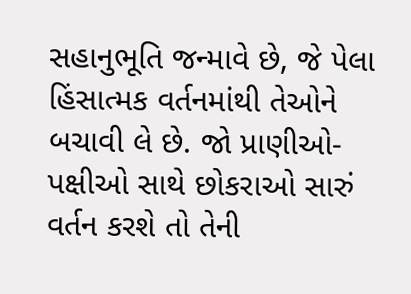સહાનુભૂતિ જન્માવે છે, જે પેલા હિંસાત્મક વર્તનમાંથી તેઓને બચાવી લે છે. જો પ્રાણીઓ-પક્ષીઓ સાથે છોકરાઓ સારું વર્તન કરશે તો તેની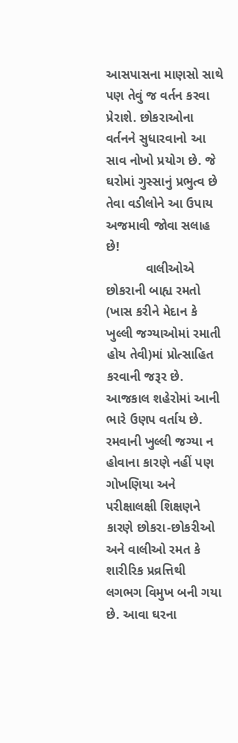આસપાસના માણસો સાથે પણ તેવું જ વર્તન કરવા પ્રેરાશે. છોકરાઓના વર્તનને સુધારવાનો આ સાવ નોખો પ્રયોગ છે. જે ઘરોમાં ગુસ્સાનું પ્રભુત્વ છે તેવા વડીલોને આ ઉપાય અજમાવી જોવા સલાહ છે!
           વાલીઓએ છોકરાની બાહ્ય રમતો (ખાસ કરીને મેદાન કે ખુલ્લી જગ્યાઓમાં રમાતી હોય તેવી)માં પ્રોત્સાહિત કરવાની જરૂર છે. આજકાલ શહેરોમાં આની ભારે ઉણપ વર્તાય છે. રમવાની ખુલ્લી જગ્યા ન હોવાના કારણે નહીં પણ ગોખણિયા અને પરીક્ષાલક્ષી શિક્ષણને કારણે છોકરા-છોકરીઓ અને વાલીઓ રમત કે શારીરિક પ્રવ્રત્તિથી લગભગ વિમુખ બની ગયા છે. આવા ઘરના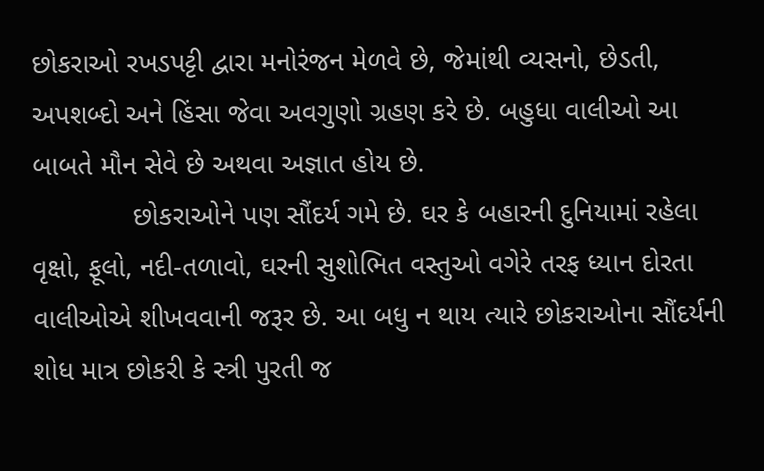છોકરાઓ રખડપટ્ટી દ્વારા મનોરંજન મેળવે છે, જેમાંથી વ્યસનો, છેડતી, અપશબ્દો અને હિંસા જેવા અવગુણો ગ્રહણ કરે છે. બહુધા વાલીઓ આ બાબતે મૌન સેવે છે અથવા અજ્ઞાત હોય છે.
             છોકરાઓને પણ સૌંદર્ય ગમે છે. ઘર કે બહારની દુનિયામાં રહેલા વૃક્ષો, ફૂલો, નદી-તળાવો, ઘરની સુશોભિત વસ્તુઓ વગેરે તરફ ધ્યાન દોરતા વાલીઓએ શીખવવાની જરૂર છે. આ બધુ ન થાય ત્યારે છોકરાઓના સૌંદર્યની શોધ માત્ર છોકરી કે સ્ત્રી પુરતી જ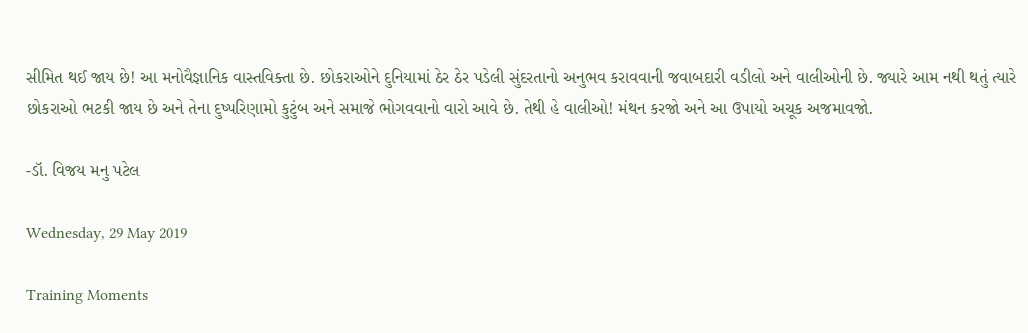સીમિત થઈ જાય છે! આ મનોવૈજ્ઞાનિક વાસ્તવિક્તા છે. છોકરાઓને દુનિયામાં ઠેર ઠેર પડેલી સુંદરતાનો અનુભવ કરાવવાની જવાબદારી વડીલો અને વાલીઓની છે. જ્યારે આમ નથી થતું ત્યારે છોકરાઓ ભટકી જાય છે અને તેના દુષ્પરિણામો કુટુંબ અને સમાજે ભોગવવાનો વારો આવે છે. તેથી હે વાલીઓ! મંથન કરજો અને આ ઉપાયો અચૂક અજમાવજો.

-ડૉ. વિજય મનુ પટેલ

Wednesday, 29 May 2019

Training Moments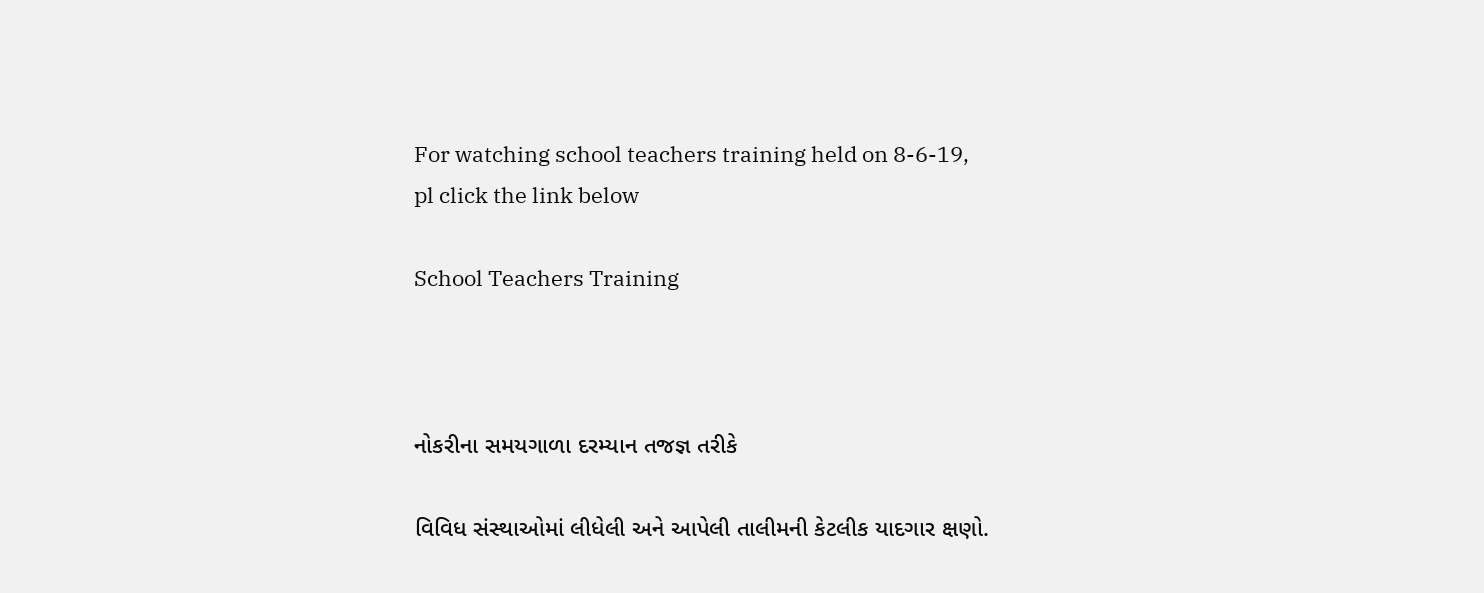For watching school teachers training held on 8-6-19,
pl click the link below

School Teachers Training



નોકરીના સમયગાળા દરમ્યાન તજજ્ઞ તરીકે

વિવિધ સંસ્થાઓમાં લીધેલી અને આપેલી તાલીમની કેટલીક યાદગાર ક્ષણો.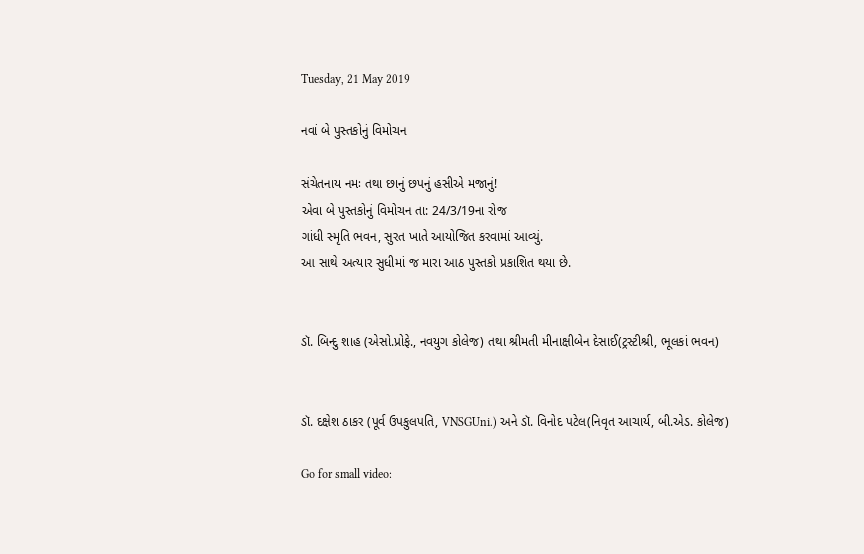Tuesday, 21 May 2019

નવાં બે પુસ્તકોનું વિમોચન

સંચેતનાય નમઃ તથા છાનું છપનું હસીએ મજાનું!
એવા બે પુસ્તકોનું વિમોચન તા: 24/3/19ના રોજ
ગાંધી સ્મૃતિ ભવન, સુરત ખાતે આયોજિત કરવામાં આવ્યું.
આ સાથે અત્યાર સુધીમાં જ મારા આઠ પુસ્તકો પ્રકાશિત થયા છે.


ડૉ. બિન્દુ શાહ (એસો.પ્રોફે., નવયુગ કોલેજ) તથા શ્રીમતી મીનાક્ષીબેન દેસાઈ(ટ્રસ્ટીશ્રી, ભૂલકાં ભવન)


ડૉ. દક્ષેશ ઠાકર (પૂર્વ ઉપકુલપતિ, VNSGUni.) અને ડૉ. વિનોદ પટેલ(નિવૃત આચાર્ય, બી.એડ. કોલેજ)

Go for small video: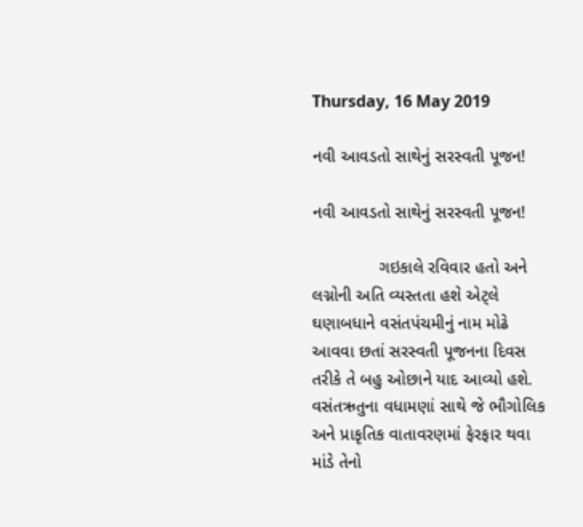Thursday, 16 May 2019

નવી આવડતો સાથેનું સરસ્વતી પૂજન!

નવી આવડતો સાથેનું સરસ્વતી પૂજન!

              ગઇકાલે રવિવાર હતો અને લગ્નોની અતિ વ્યસ્તતા હશે એટ્લે ઘણાબધાને વસંતપંચમીનું નામ મોઢે આવવા છતાં સરસ્વતી પૂજનના દિવસ તરીકે તે બહુ ઓછાને યાદ આવ્યો હશે. વસંતઋતુના વધામણાં સાથે જે ભૌગોલિક અને પ્રાકૃતિક વાતાવરણમાં ફેરફાર થવા માંડે તેનો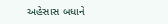અહેસાસ બધાને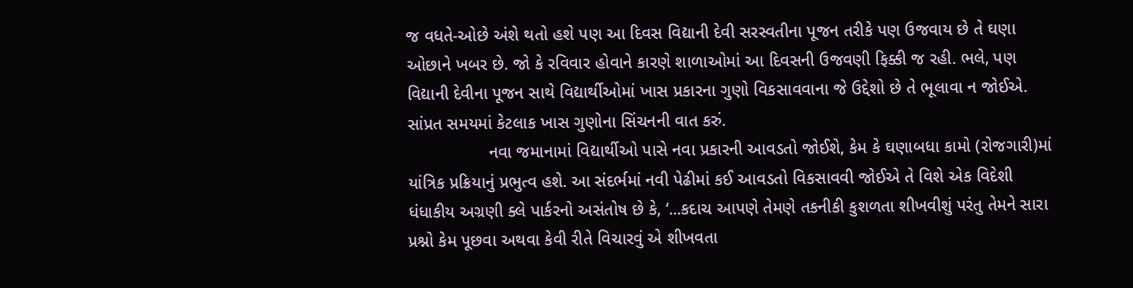જ વધતે-ઓછે અંશે થતો હશે પણ આ દિવસ વિદ્યાની દેવી સરસ્વતીના પૂજન તરીકે પણ ઉજવાય છે તે ઘણા ઓછાને ખબર છે. જો કે રવિવાર હોવાને કારણે શાળાઓમાં આ દિવસની ઉજવણી ફિક્કી જ રહી. ભલે, પણ વિદ્યાની દેવીના પૂજન સાથે વિદ્યાર્થીઓમાં ખાસ પ્રકારના ગુણો વિકસાવવાના જે ઉદ્દેશો છે તે ભૂલાવા ન જોઈએ. સાંપ્રત સમયમાં કેટલાક ખાસ ગુણોના સિંચનની વાત કરું.
                 નવા જમાનામાં વિદ્યાર્થીઓ પાસે નવા પ્રકારની આવડતો જોઈશે, કેમ કે ઘણાબધા કામો (રોજગારી)માં યાંત્રિક પ્રક્રિયાનું પ્રભુત્વ હશે. આ સંદર્ભમાં નવી પેઢીમાં કઈ આવડતો વિકસાવવી જોઈએ તે વિશે એક વિદેશી ધંધાકીય અગ્રણી ક્લે પાર્કરનો અસંતોષ છે કે, ‘...કદાચ આપણે તેમણે તકનીકી કુશળતા શીખવીશું પરંતુ તેમને સારા પ્રશ્નો કેમ પૂછવા અથવા કેવી રીતે વિચારવું એ શીખવતા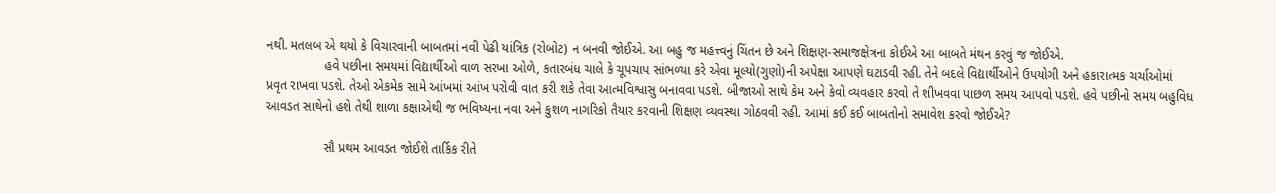નથી. મતલબ એ થયો કે વિચારવાની બાબતમાં નવી પેઢી યાંત્રિક (રોબોટ) ન બનવી જોઈએ. આ બહુ જ મહત્ત્વનું ચિંતન છે અને શિક્ષણ-સમાજક્ષેત્રના કોઈએ આ બાબતે મંથન કરવું જ જોઈએ.
                હવે પછીના સમયમાં વિદ્યાર્થીઓ વાળ સરખા ઓળે, કતારબંધ ચાલે કે ચૂપચાપ સાંભળ્યા કરે એવા મૂલ્યો(ગુણો)ની અપેક્ષા આપણે ઘટાડવી રહી. તેને બદલે વિદ્યાર્થીઓને ઉપયોગી અને હકારાત્મક ચર્ચાઓમાં પ્રવૃત રાખવા પડશે. તેઓ એકમેક સામે આંખમાં આંખ પરોવી વાત કરી શકે તેવા આત્મવિશ્વાસુ બનાવવા પડશે. બીજાઓ સાથે કેમ અને કેવો વ્યવહાર કરવો તે શીખવવા પાછળ સમય આપવો પડશે. હવે પછીનો સમય બહુવિધ આવડત સાથેનો હશે તેથી શાળા કક્ષાએથી જ ભવિષ્યના નવા અને કુશળ નાગરિકો તૈયાર કરવાની શિક્ષણ વ્યવસ્થા ગોઠવવી રહી. આમાં કઈ કઈ બાબતોનો સમાવેશ કરવો જોઈએ?

                સૌ પ્રથમ આવડત જોઈશે તાર્કિક રીતે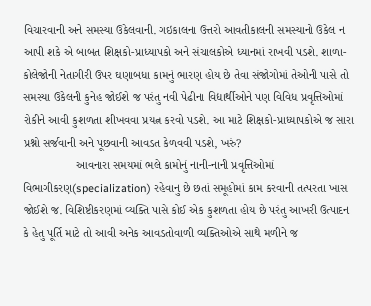વિચારવાની અને સમસ્યા ઉકેલવાની. ગઇકાલના ઉત્તરો આવતીકાલની સમસ્યાનો ઉકેલ ન આપી શકે એ બાબત શિક્ષકો-પ્રાધ્યાપકો અને સંચાલકોએ ધ્યાનમાં રાખવી પડશે. શાળા-કોલેજોની નેતાગીરી ઉપર ઘણાબધા કામનું ભારણ હોય છે તેવા સંજોગોમાં તેઓની પાસે તો સમસ્યા ઉકેલની કુનેહ જોઈશે જ પરંતુ નવી પેઢીના વિદ્યાર્થીઓને પણ વિવિધ પ્રવૃત્તિઓમાં રોકીને આવી કુશળતા શીખવવા પ્રયત્ન કરવો પડશે. આ માટે શિક્ષકો-પ્રાધ્યાપકોએ જ સારા પ્રશ્નો સર્જવાની અને પૂછવાની આવડત કેળવવી પડશે, ખરું?
                આવનારા સમયમાં ભલે કામોનું નાની-નાની પ્રવૃત્તિઓમાં વિભાગીકરણ(specialization) રહેવાનુ છે છતાં સમૂહોમાં કામ કરવાની તત્પરતા ખાસ જોઈશે જ. વિશિષ્ટીકરણમાં વ્યક્તિ પાસે કોઈ એક કુશળતા હોય છે પરંતુ આખરી ઉત્પાદન કે હેતુ પૂર્તિ માટે તો આવી અનેક આવડતોવાળી વ્યક્તિઓએ સાથે મળીને જ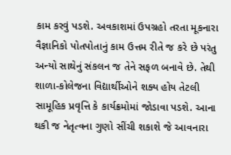કામ કરવું પડશે. અવકાશમાં ઉપગ્રહો તરતા મૂકનારા વૈજ્ઞાનિકો પોતપોતાનું કામ ઉત્તમ રીતે જ કરે છે પરંતુ અન્યો સાથેનું સંકલન જ તેને સફળ બનાવે છે. તેથી શાળા-કોલેજના વિદ્યાર્થીઓને શક્ય હોય તેટલી સામૂહિક પ્રવૃત્તિ કે કાર્યક્રમોમાં જોડાવા પડશે. આના થકી જ નેતૃત્વના ગુણો સીંચી શકાશે જે આવનારા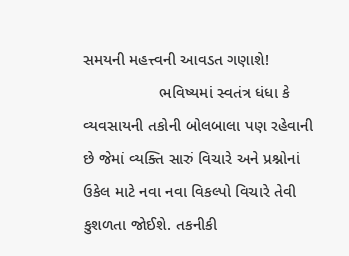સમયની મહત્ત્વની આવડત ગણાશે!
                 ભવિષ્યમાં સ્વતંત્ર ધંધા કે વ્યવસાયની તકોની બોલબાલા પણ રહેવાની છે જેમાં વ્યક્તિ સારું વિચારે અને પ્રશ્નોનાં ઉકેલ માટે નવા નવા વિકલ્પો વિચારે તેવી કુશળતા જોઈશે. તકનીકી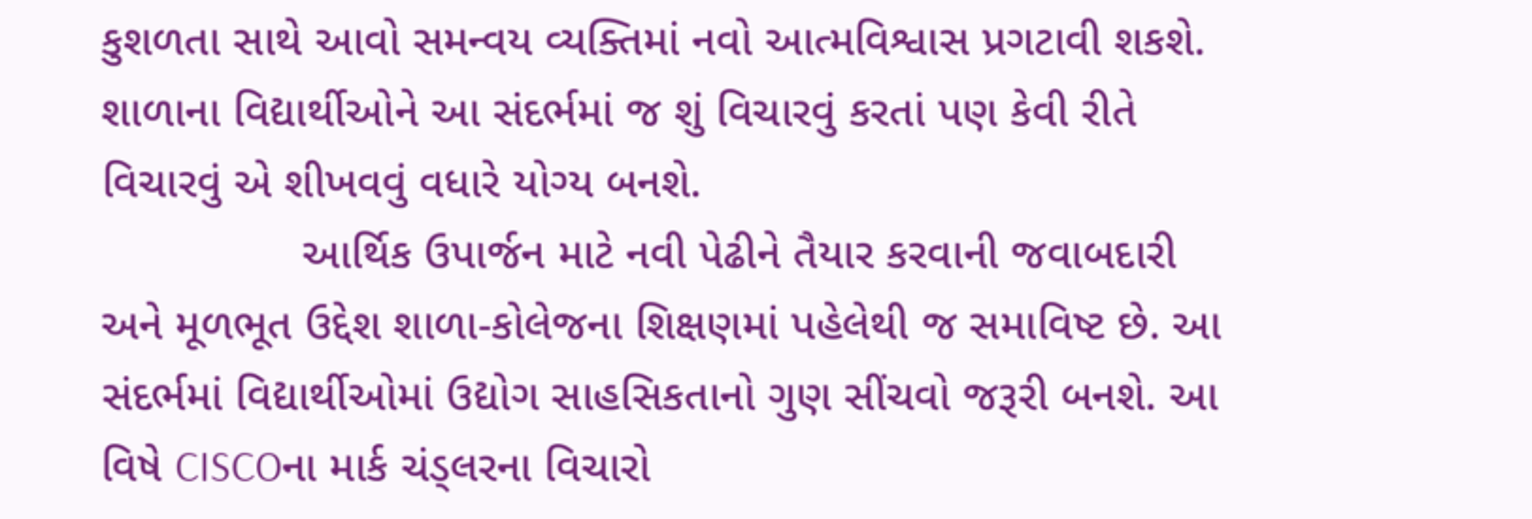કુશળતા સાથે આવો સમન્વય વ્યક્તિમાં નવો આત્મવિશ્વાસ પ્રગટાવી શકશે. શાળાના વિદ્યાર્થીઓને આ સંદર્ભમાં જ શું વિચારવું કરતાં પણ કેવી રીતે વિચારવું એ શીખવવું વધારે યોગ્ય બનશે.
                આર્થિક ઉપાર્જન માટે નવી પેઢીને તૈયાર કરવાની જવાબદારી અને મૂળભૂત ઉદ્દેશ શાળા-કોલેજના શિક્ષણમાં પહેલેથી જ સમાવિષ્ટ છે. આ સંદર્ભમાં વિદ્યાર્થીઓમાં ઉદ્યોગ સાહસિકતાનો ગુણ સીંચવો જરૂરી બનશે. આ વિષે CISCOના માર્ક ચંડ્લરના વિચારો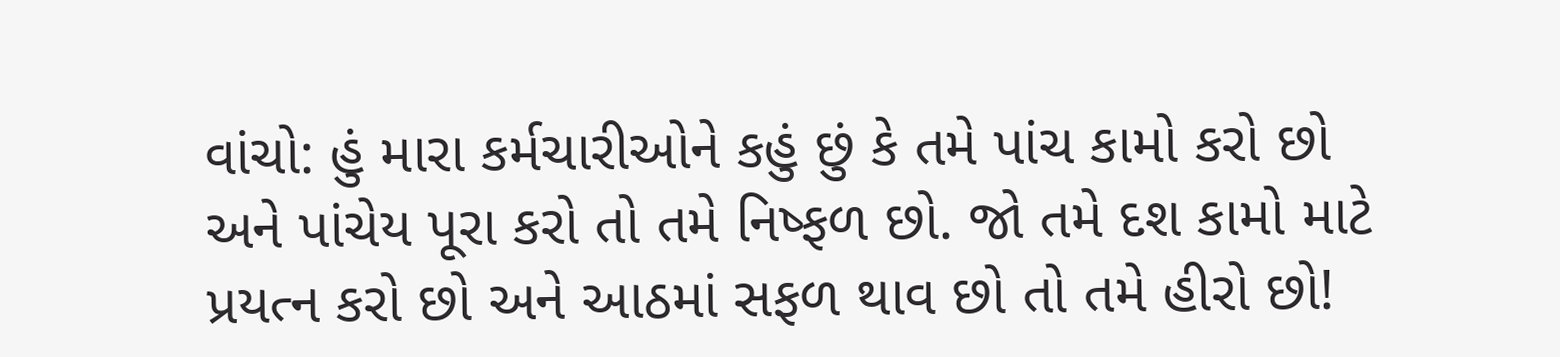વાંચો: હું મારા કર્મચારીઓને કહું છું કે તમે પાંચ કામો કરો છો અને પાંચેય પૂરા કરો તો તમે નિષ્ફળ છો. જો તમે દશ કામો માટે પ્રયત્ન કરો છો અને આઠમાં સફળ થાવ છો તો તમે હીરો છો!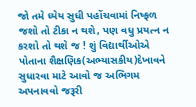જો તમે ધ્યેય સુધી પહોંચવામાં નિષ્ફળ જશો તો ટીકા ન થશે, પણ વધુ પ્રયત્ન ન કરશો તો થશે જ ! શું વિદ્યાર્થીઓએ પોતાના શૈક્ષણિક(અભ્યાસકીય)દેખાવને સુધારવા માટે આવો જ અભિગમ અપનાવવો જરૂરી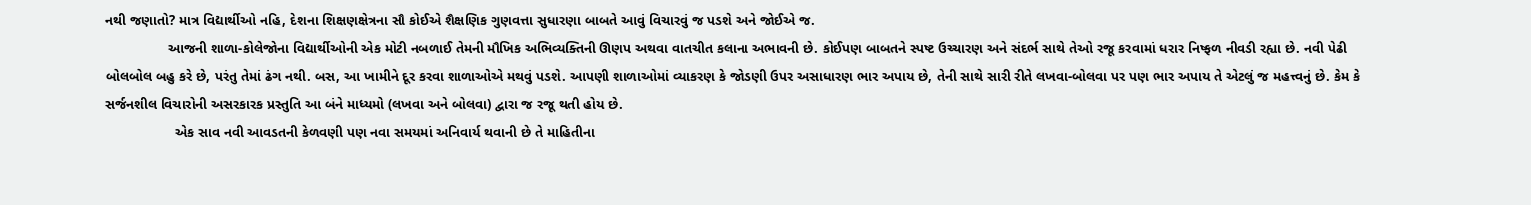નથી જણાતો? માત્ર વિદ્યાર્થીઓ નહિ, દેશના શિક્ષણક્ષેત્રના સૌ કોઈએ શૈક્ષણિક ગુણવત્તા સુધારણા બાબતે આવું વિચારવું જ પડશે અને જોઈએ જ.
                આજની શાળા-કોલેજોના વિદ્યાર્થીઓની એક મોટી નબળાઈ તેમની મૌખિક અભિવ્યક્તિની ઊણપ અથવા વાતચીત કલાના અભાવની છે. કોઈપણ બાબતને સ્પષ્ટ ઉચ્ચારણ અને સંદર્ભ સાથે તેઓ રજૂ કરવામાં ધરાર નિષ્ફળ નીવડી રહ્યા છે. નવી પેઢી બોલબોલ બહુ કરે છે, પરંતુ તેમાં ઢંગ નથી. બસ, આ ખામીને દૂર કરવા શાળાઓએ મથવું પડશે. આપણી શાળાઓમાં વ્યાકરણ કે જોડણી ઉપર અસાધારણ ભાર અપાય છે, તેની સાથે સારી રીતે લખવા-બોલવા પર પણ ભાર અપાય તે એટલું જ મહત્ત્વનું છે. કેમ કે સર્જનશીલ વિચારોની અસરકારક પ્રસ્તુતિ આ બંને માધ્યમો (લખવા અને બોલવા) દ્વારા જ રજૂ થતી હોય છે.
                  એક સાવ નવી આવડતની કેળવણી પણ નવા સમયમાં અનિવાર્ય થવાની છે તે માહિતીના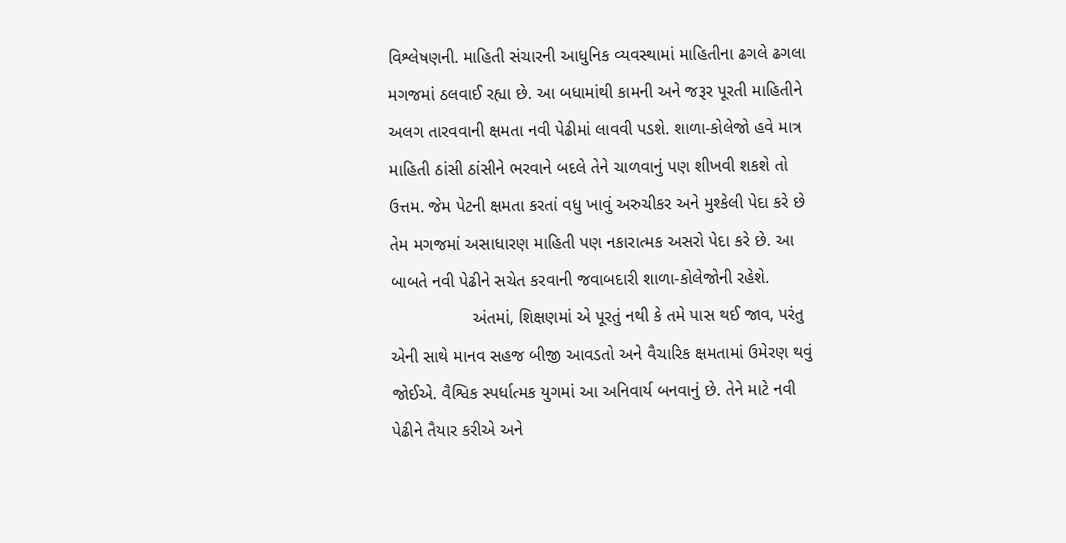વિશ્લેષણની. માહિતી સંચારની આધુનિક વ્યવસ્થામાં માહિતીના ઢગલે ઢગલા મગજમાં ઠલવાઈ રહ્યા છે. આ બધામાંથી કામની અને જરૂર પૂરતી માહિતીને અલગ તારવવાની ક્ષમતા નવી પેઢીમાં લાવવી પડશે. શાળા-કોલેજો હવે માત્ર માહિતી ઠાંસી ઠાંસીને ભરવાને બદલે તેને ચાળવાનું પણ શીખવી શકશે તો ઉત્તમ. જેમ પેટની ક્ષમતા કરતાં વધુ ખાવું અરુચીકર અને મુશ્કેલી પેદા કરે છે તેમ મગજમાં અસાધારણ માહિતી પણ નકારાત્મક અસરો પેદા કરે છે. આ બાબતે નવી પેઢીને સચેત કરવાની જવાબદારી શાળા-કોલેજોની રહેશે.
                 અંતમાં, શિક્ષણમાં એ પૂરતું નથી કે તમે પાસ થઈ જાવ, પરંતુ એની સાથે માનવ સહજ બીજી આવડતો અને વૈચારિક ક્ષમતામાં ઉમેરણ થવું જોઈએ. વૈશ્વિક સ્પર્ધાત્મક યુગમાં આ અનિવાર્ય બનવાનું છે. તેને માટે નવી પેઢીને તૈયાર કરીએ અને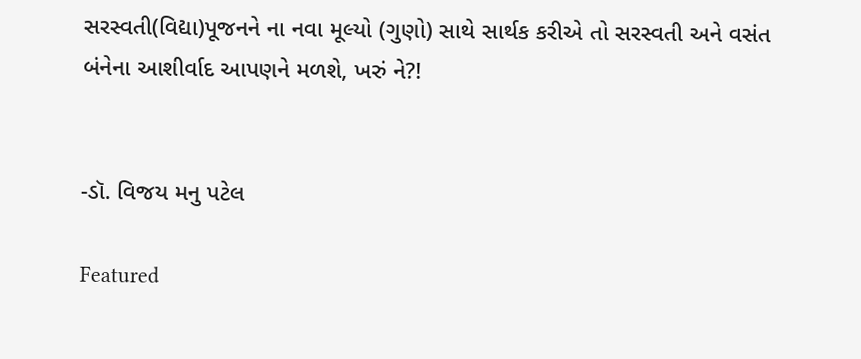સરસ્વતી(વિદ્યા)પૂજનને ના નવા મૂલ્યો (ગુણો) સાથે સાર્થક કરીએ તો સરસ્વતી અને વસંત બંનેના આશીર્વાદ આપણને મળશે, ખરું ને?!


-ડૉ. વિજય મનુ પટેલ

Featured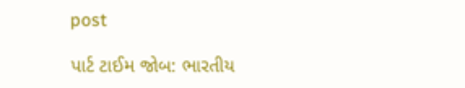post

પાર્ટ ટાઈમ જોબ: ભારતીય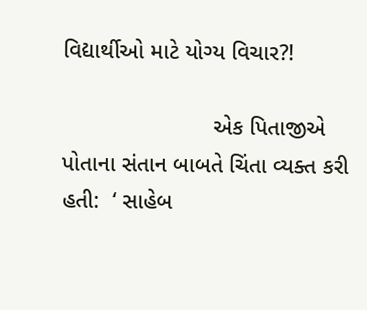વિદ્યાર્થીઓ માટે યોગ્ય વિચાર?!

                        એક પિતાજીએ પોતાના સંતાન બાબતે ચિંતા વ્યક્ત કરી હતી:  ‘ સાહેબ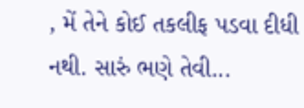, મેં તેને કોઈ તકલીફ પડવા દીધી નથી. સારું ભણે તેવી...